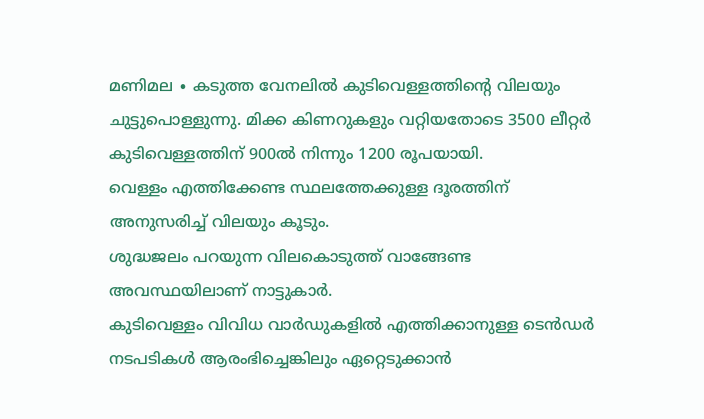മണിമല ∙ കടുത്ത വേനലിൽ കുടിവെള്ളത്തിന്റെ വിലയും ചുട്ടുപൊള്ളുന്നു. മിക്ക കിണറുകളും വറ്റിയതോടെ 3500 ലീറ്റർ കുടിവെള്ളത്തിന് 900ൽ നിന്നും 1200 രൂപയായി.
വെള്ളം എത്തിക്കേണ്ട സ്ഥലത്തേക്കുള്ള ദൂരത്തിന് അനുസരിച്ച് വിലയും കൂടും.
ശുദ്ധജലം പറയുന്ന വിലകൊടുത്ത് വാങ്ങേണ്ട അവസ്ഥയിലാണ് നാട്ടുകാർ.
കുടിവെള്ളം വിവിധ വാർഡുകളിൽ എത്തിക്കാനുള്ള ടെൻഡർ നടപടികൾ ആരംഭിച്ചെങ്കിലും ഏറ്റെടുക്കാൻ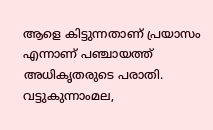ആളെ കിട്ടുന്നതാണ് പ്രയാസം എന്നാണ് പഞ്ചായത്ത് അധികൃതരുടെ പരാതി.
വട്ടുകുന്നാംമല,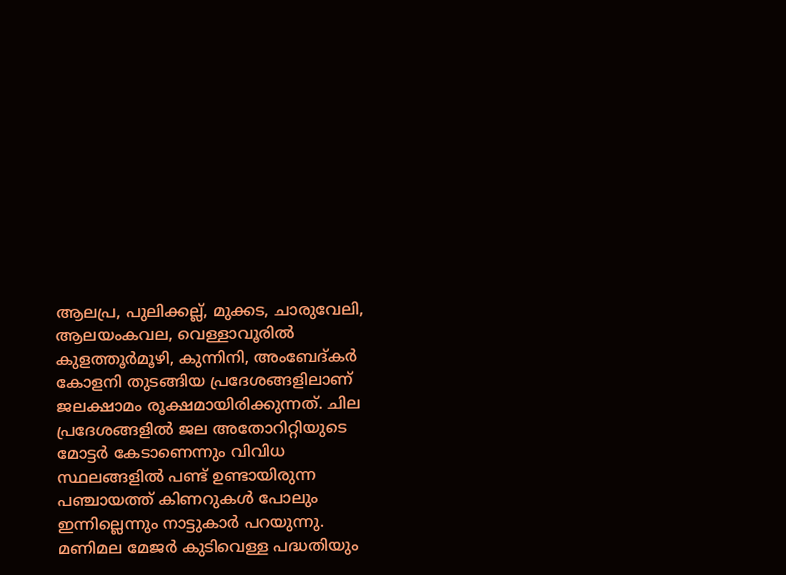ആലപ്ര, പുലിക്കല്ല്, മുക്കട, ചാരുവേലി, ആലയംകവല, വെള്ളാവൂരിൽ കുളത്തൂർമൂഴി, കുന്നിനി, അംബേദ്കർ കോളനി തുടങ്ങിയ പ്രദേശങ്ങളിലാണ് ജലക്ഷാമം രൂക്ഷമായിരിക്കുന്നത്. ചില പ്രദേശങ്ങളിൽ ജല അതോറിറ്റിയുടെ മോട്ടർ കേടാണെന്നും വിവിധ സ്ഥലങ്ങളിൽ പണ്ട് ഉണ്ടായിരുന്ന പഞ്ചായത്ത് കിണറുകൾ പോലും ഇന്നില്ലെന്നും നാട്ടുകാർ പറയുന്നു.
മണിമല മേജർ കുടിവെള്ള പദ്ധതിയും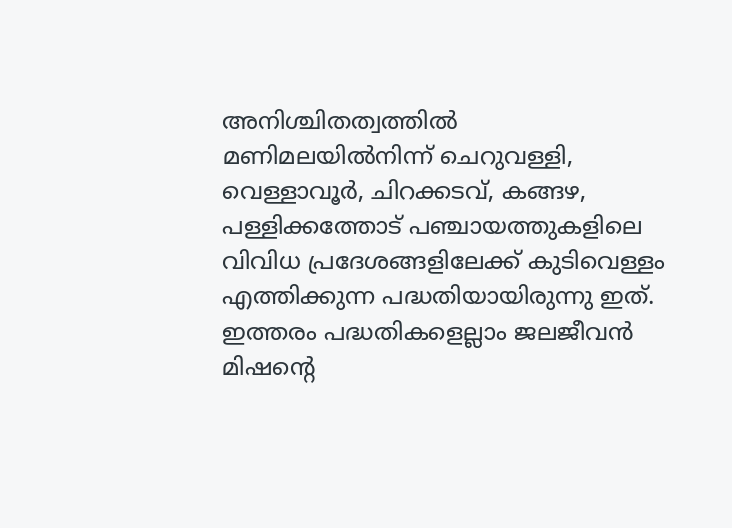അനിശ്ചിതത്വത്തിൽ
മണിമലയിൽനിന്ന് ചെറുവള്ളി, വെള്ളാവൂർ, ചിറക്കടവ്, കങ്ങഴ, പള്ളിക്കത്തോട് പഞ്ചായത്തുകളിലെ വിവിധ പ്രദേശങ്ങളിലേക്ക് കുടിവെള്ളം എത്തിക്കുന്ന പദ്ധതിയായിരുന്നു ഇത്.
ഇത്തരം പദ്ധതികളെല്ലാം ജലജീവൻ മിഷന്റെ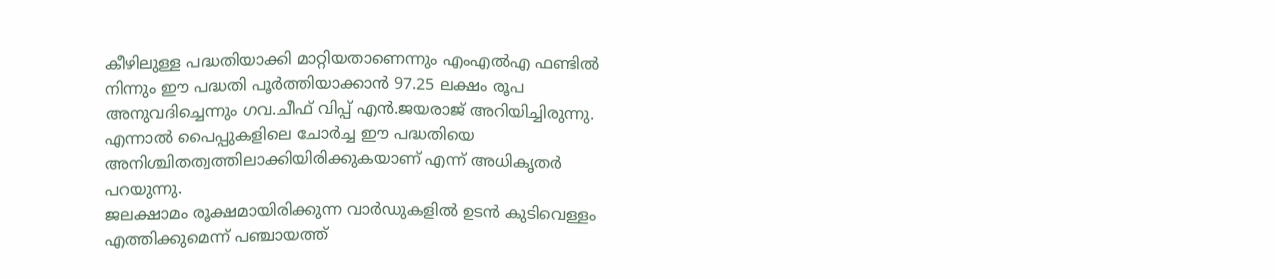കീഴിലുള്ള പദ്ധതിയാക്കി മാറ്റിയതാണെന്നും എംഎൽഎ ഫണ്ടിൽ നിന്നും ഈ പദ്ധതി പൂർത്തിയാക്കാൻ 97.25 ലക്ഷം രൂപ അനുവദിച്ചെന്നും ഗവ.ചീഫ് വിപ്പ് എൻ.ജയരാജ് അറിയിച്ചിരുന്നു. എന്നാൽ പൈപ്പുകളിലെ ചോർച്ച ഈ പദ്ധതിയെ അനിശ്ചിതത്വത്തിലാക്കിയിരിക്കുകയാണ് എന്ന് അധികൃതർ പറയുന്നു.
ജലക്ഷാമം രൂക്ഷമായിരിക്കുന്ന വാർഡുകളിൽ ഉടൻ കുടിവെള്ളം എത്തിക്കുമെന്ന് പഞ്ചായത്ത്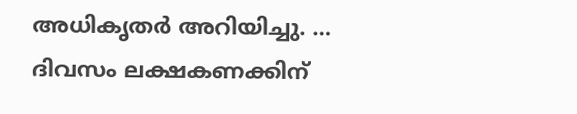അധികൃതർ അറിയിച്ചു. …
ദിവസം ലക്ഷകണക്കിന്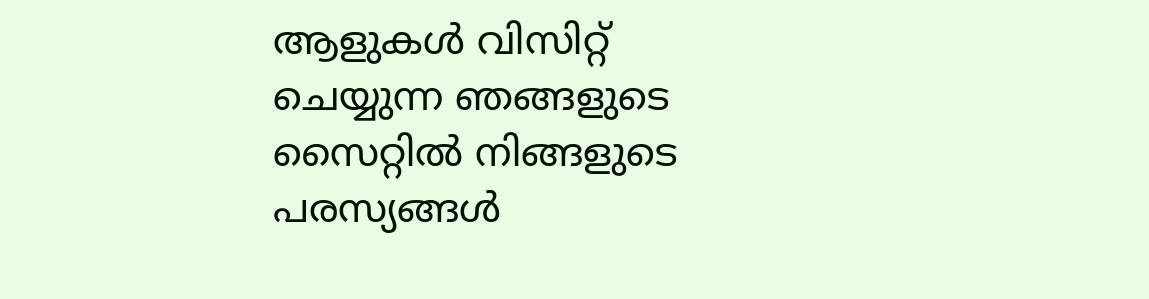ആളുകൾ വിസിറ്റ് ചെയ്യുന്ന ഞങ്ങളുടെ സൈറ്റിൽ നിങ്ങളുടെ പരസ്യങ്ങൾ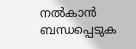നൽകാൻ ബന്ധപ്പെടുക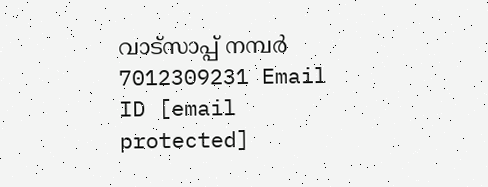വാട്സാപ്പ് നമ്പർ 7012309231 Email ID [email protected]